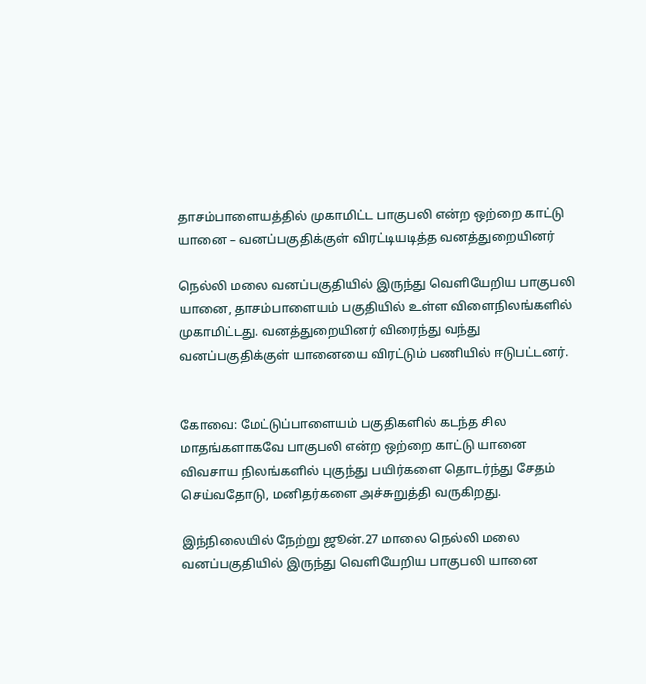தாசம்பாளையத்தில் முகாமிட்ட பாகுபலி என்ற ஒற்றை காட்டு யானை – வனப்பகுதிக்குள் விரட்டியடித்த வனத்துறையினர்

நெல்லி மலை வனப்பகுதியில் இருந்து வெளியேறிய பாகுபலி யானை, தாசம்பாளையம் பகுதியில் உள்ள விளைநிலங்களில் முகாமிட்டது. வனத்துறையினர் விரைந்து வந்து வனப்பகுதிக்குள் யானையை விரட்டும் பணியில் ஈடுபட்டனர்.


கோவை: மேட்டுப்பாளையம் பகுதிகளில் கடந்த சில மாதங்களாகவே பாகுபலி என்ற ஒற்றை காட்டு யானை விவசாய நிலங்களில் புகுந்து பயிர்களை தொடர்ந்து சேதம் செய்வதோடு, மனிதர்களை அச்சுறுத்தி வருகிறது.

இந்நிலையில் நேற்று ஜூன்.27 மாலை நெல்லி மலை வனப்பகுதியில் இருந்து வெளியேறிய பாகுபலி யானை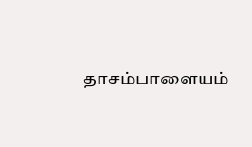தாசம்பாளையம்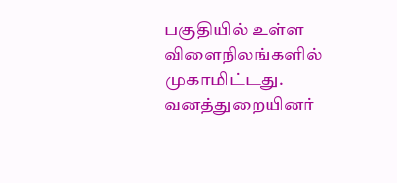பகுதியில் உள்ள விளைநிலங்களில் முகாமிட்டது. வனத்துறையினர்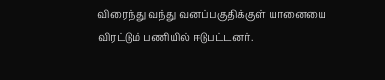விரைந்து வந்து வனப்பகுதிக்குள் யானையை விரட்டும் பணியில் ஈடுபட்டனர்.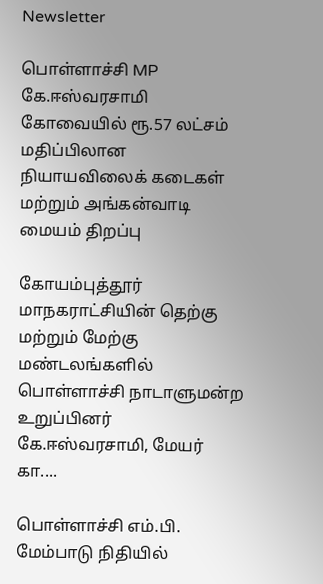Newsletter

பொள்ளாச்சி MP கே.ஈஸ்வரசாமி கோவையில் ரூ.57 லட்சம் மதிப்பிலான நியாயவிலைக் கடைகள் மற்றும் அங்கன்வாடி மையம் திறப்பு

கோயம்புத்தூர் மாநகராட்சியின் தெற்கு மற்றும் மேற்கு மண்டலங்களில் பொள்ளாச்சி நாடாளுமன்ற உறுப்பினர் கே.ஈஸ்வரசாமி, மேயர் கா....

பொள்ளாச்சி எம்.பி. மேம்பாடு நிதியில்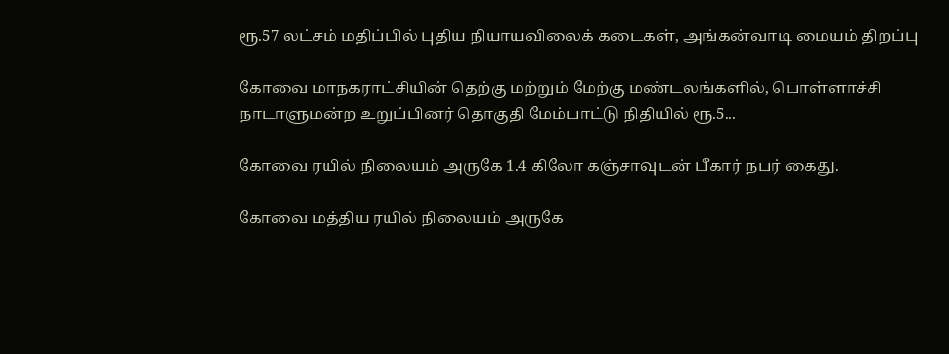ரூ.57 லட்சம் மதிப்பில் புதிய நியாயவிலைக் கடைகள், அங்கன்வாடி மையம் திறப்பு

கோவை மாநகராட்சியின் தெற்கு மற்றும் மேற்கு மண்டலங்களில், பொள்ளாச்சி நாடாளுமன்ற உறுப்பினர் தொகுதி மேம்பாட்டு நிதியில் ரூ.5...

கோவை ரயில் நிலையம் அருகே 1.4 கிலோ கஞ்சாவுடன் பீகார் நபர் கைது.

கோவை மத்திய ரயில் நிலையம் அருகே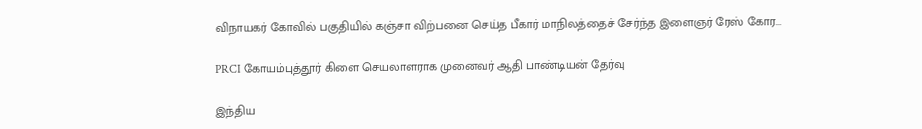விநாயகர் கோவில் பகுதியில் கஞ்சா விற்பனை செய்த பீகார் மாநிலத்தைச் சேர்ந்த இளைஞர் ரேஸ் கோர...

PRCI கோயம்புத்தூர் கிளை செயலாளராக முனைவர் ஆதி பாண்டியன் தேர்வு

இந்திய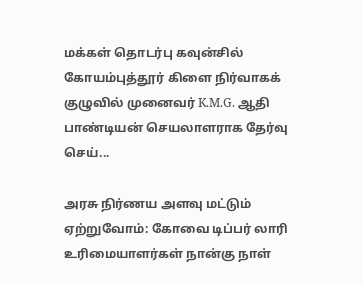மக்கள் தொடர்பு கவுன்சில் கோயம்புத்தூர் கிளை நிர்வாகக் குழுவில் முனைவர் K.M.G. ஆதி பாண்டியன் செயலாளராக தேர்வு செய்...

அரசு நிர்ணய அளவு மட்டும் ஏற்றுவோம்: கோவை டிப்பர் லாரி உரிமையாளர்கள் நான்கு நாள்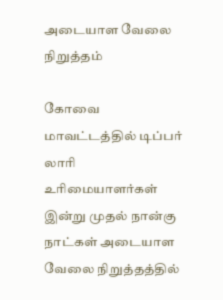அடையாள வேலை நிறுத்தம்

கோவை மாவட்டத்தில் டிப்பர் லாரி உரிமையாளர்கள் இன்று முதல் நான்கு நாட்கள் அடையாள வேலை நிறுத்தத்தில்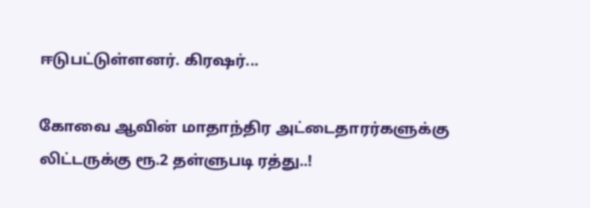ஈடுபட்டுள்ளனர். கிரஷர்...

கோவை ஆவின் மாதாந்திர அட்டைதாரர்களுக்கு லிட்டருக்கு ரூ.2 தள்ளுபடி ரத்து..!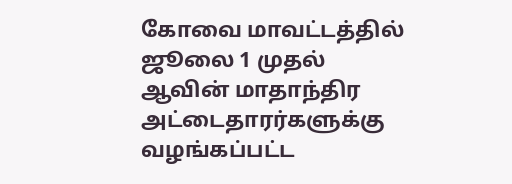கோவை மாவட்டத்தில் ஜூலை 1 முதல் ஆவின் மாதாந்திர அட்டைதாரர்களுக்கு வழங்கப்பட்ட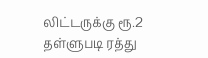லிட்டருக்கு ரூ.2 தள்ளுபடி ரத்து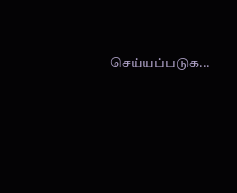செய்யப்படுக...